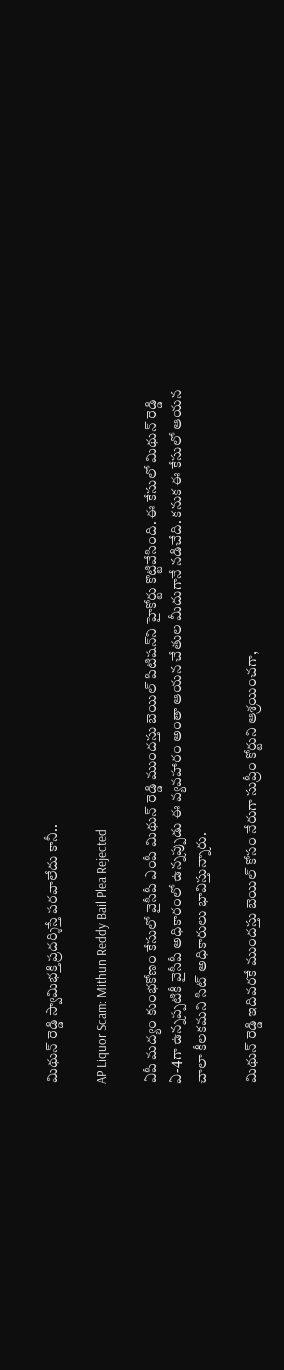మిథున్ రెడ్డి స్వామిభక్తి ప్రదర్శిస్తే పరవాలేదు కానీ..

AP Liquor Scam: Mithun Reddy Bail Plea Rejected

ఏపీ మద్యం కుంభకోణం కేసులో వైసీపీ ఎంపీ మిథున్ రెడ్డి ముందస్తు బెయిల్ పిటిషన్‌ని హైకోర్టు కొట్టివేసింది. ఈ కేసులో మిథున్ రెడ్డి ఏ-4గా ఉన్నప్పటికీ వైసీపీ అధికారంలో ఉన్నప్పుడు ఈ వ్యవహారం అంతా ఆయన చేతుల మీదుగానే నడిచేది. కనుక ఈ కేసులో ఆయన చాలా కీలకమని సిట్ అధికారులు భావిస్తున్నారు.

మిథున్ రెడ్డి ఇదివరకే ముందస్తు బెయిల్ కోసం నేరుగా సుప్రీం కోర్టుని ఆశ్రయించగా,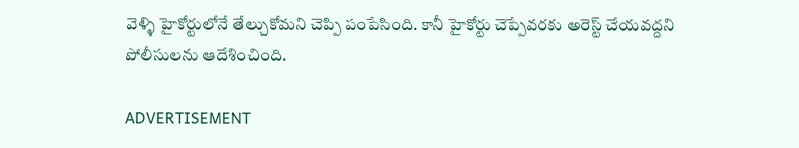వెళ్ళి హైకోర్టులోనే తేల్చుకోమని చెప్పి పంపేసింది. కానీ హైకోర్టు చెప్పేవరకు అరెస్ట్ చేయవద్దని పోలీసులను ఆదేశించింది.

ADVERTISEMENT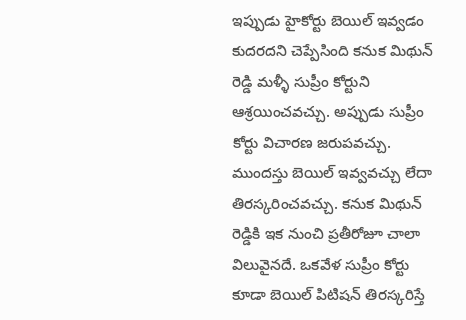ఇప్పుడు హైకోర్టు బెయిల్ ఇవ్వడం కుదరదని చెప్పేసింది కనుక మిథున్ రెడ్డి మళ్ళీ సుప్రీం కోర్టుని ఆశ్రయించవచ్చు. అప్పుడు సుప్రీం కోర్టు విచారణ జరుపవచ్చు. ముందస్తు బెయిల్ ఇవ్వవచ్చు లేదా తిరస్కరించవచ్చు. కనుక మిథున్ రెడ్డికి ఇక నుంచి ప్రతీరోజూ చాలా విలువైనదే. ఒకవేళ సుప్రీం కోర్టు కూడా బెయిల్ పిటిషన్‌ తిరస్కరిస్తే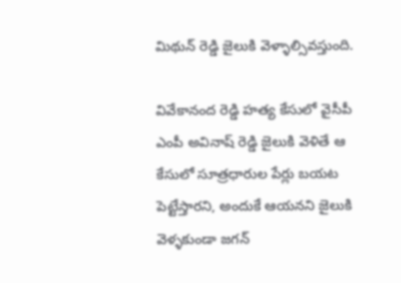మిథున్ రెడ్డి జైలుకి వెళ్ళాల్సివస్తుంది.

వివేకానంద రెడ్డి హత్య కేసులో వైసీపీ ఎంపీ అవినాష్ రెడ్డి జైలుకి వెళితే ఆ కేసులో సూత్రధారుల పేర్లు బయట పెట్టేస్తారని, అందుకే ఆయనని జైలుకి వెళ్ళకుండా జగన్‌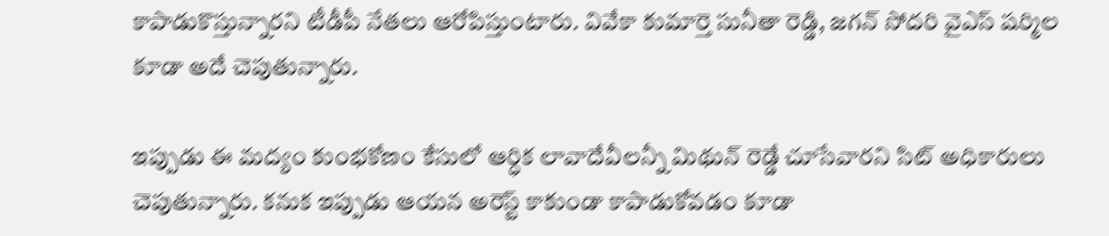కాపాడుకొస్తున్నారని టీడీపీ నేతలు ఆరోపిస్తుంటారు. వివేకా కుమార్తె సునీతా రెడ్డి, జగన్‌ సోదరి వైఎస్ షర్మిల కూడా అదే చెపుతున్నారు.

ఇప్పుడు ఈ మద్యం కుంభకోణం కేసులో ఆర్ధిక లావాదేవీలన్నీ మిథున్ రెడ్డే చూసేవారని సిట్ అధికారులు చెపుతున్నారు. కనుక ఇప్పుడు ఆయన అరెస్ట్ కాకుండా కాపాడుకోవడం కూడా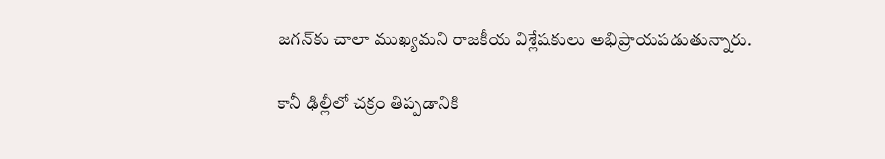జగన్‌కు చాలా ముఖ్యమని రాజకీయ విశ్లేషకులు అభిప్రాయపడుతున్నారు.

కానీ ఢిల్లీలో చక్రం తిప్పడానికి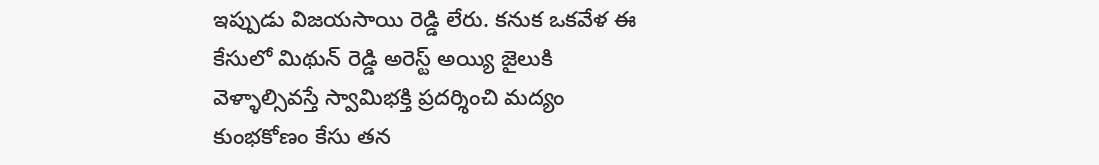ఇప్పుడు విజయసాయి రెడ్డి లేరు. కనుక ఒకవేళ ఈ కేసులో మిథున్ రెడ్డి అరెస్ట్ అయ్యి జైలుకి వెళ్ళాల్సివస్తే స్వామిభక్తి ప్రదర్శించి మద్యం కుంభకోణం కేసు తన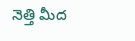నెత్తి మీద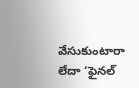వేసుకుంటారా లేదా ‘ఫైనల్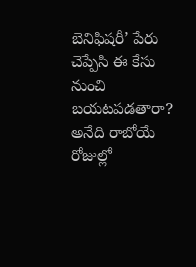బెనిఫిషరీ’ పేరు చెప్పేసి ఈ కేసు నుంచి బయటపడతారా? అనేది రాబోయే రోజుల్లో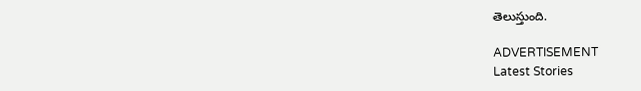తెలుస్తుంది.

ADVERTISEMENT
Latest Stories